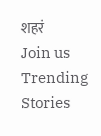शहरं
Join us
Trending Stories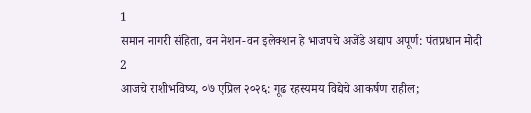1
समान नागरी संहिता, वन नेशन-वन इलेक्शन हे भाजपचे अजेंडे अद्याप अपूर्ण: पंतप्रधान मोदी
2
आजचे राशीभविष्य, ०७ एप्रिल २०२६: गूढ रहस्यमय विद्येचे आकर्षण राहील;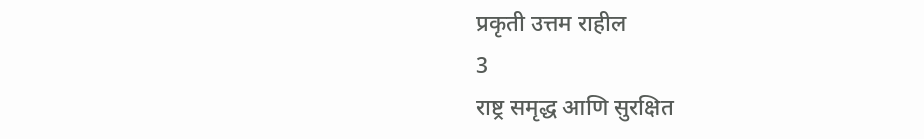प्रकृती उत्तम राहील
3
राष्ट्र समृद्ध आणि सुरक्षित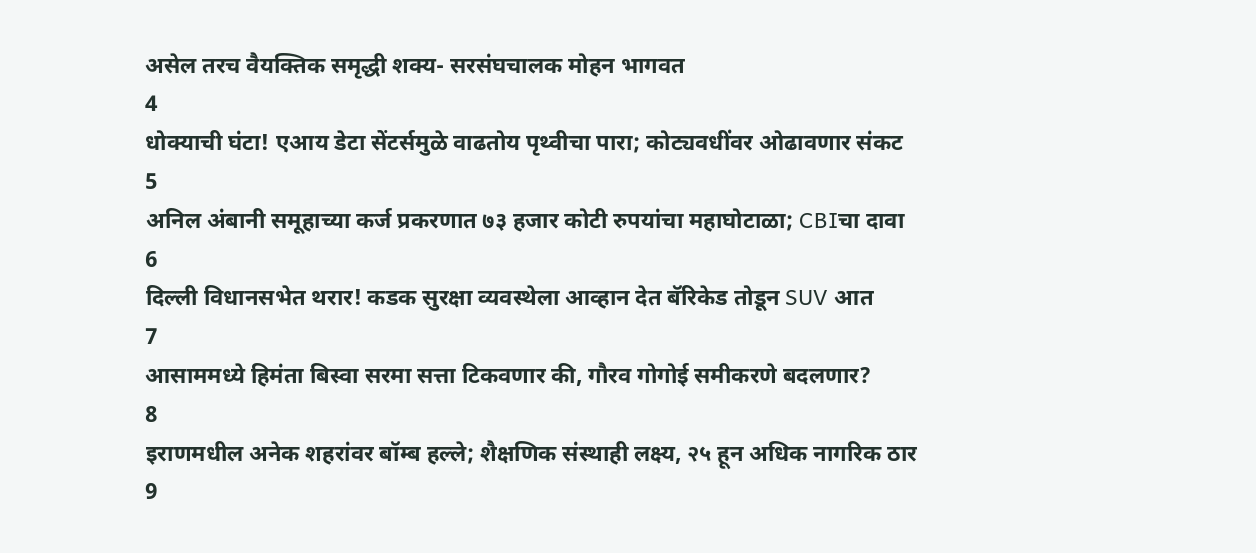असेल तरच वैयक्तिक समृद्धी शक्य- सरसंघचालक मोहन भागवत
4
धोक्याची घंटा! एआय डेटा सेंटर्समुळे वाढतोय पृथ्वीचा पारा; कोट्यवधींवर ओढावणार संकट
5
अनिल अंबानी समूहाच्या कर्ज प्रकरणात ७३ हजार कोटी रुपयांचा महाघोटाळा; CBIचा दावा
6
दिल्ली विधानसभेत थरार! कडक सुरक्षा व्यवस्थेला आव्हान देत बॅरिकेड तोडून SUV आत
7
आसाममध्ये हिमंता बिस्वा सरमा सत्ता टिकवणार की, गौरव गोगोई समीकरणे बदलणार?
8
इराणमधील अनेक शहरांवर बॉम्ब हल्ले; शैक्षणिक संस्थाही लक्ष्य, २५ हून अधिक नागरिक ठार
9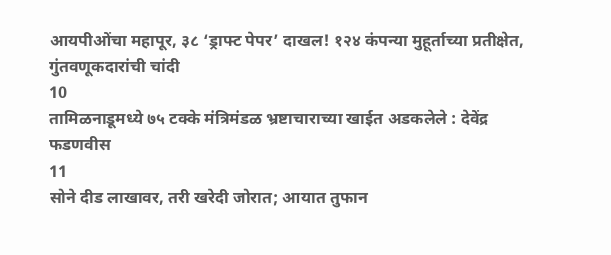आयपीओंचा महापूर, ३८ ‘ड्राफ्ट पेपर’ दाखल! १२४ कंपन्या मुहूर्ताच्या प्रतीक्षेत, गुंतवणूकदारांची चांदी
10
तामिळनाडूमध्ये ७५ टक्के मंत्रिमंडळ भ्रष्टाचाराच्या खाईत अडकलेले : देवेंद्र फडणवीस
11
सोने दीड लाखावर, तरी खरेदी जोरात; आयात तुफान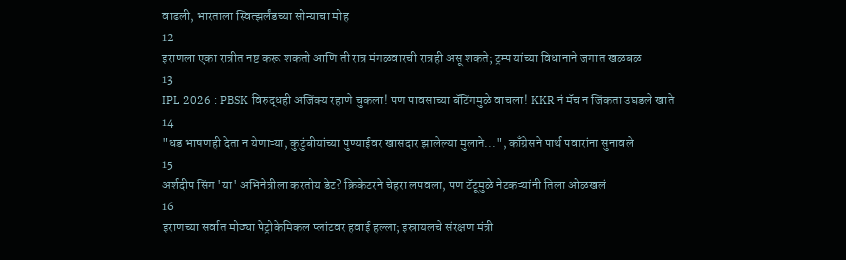वाढली, भारताला स्वित्झर्लंडच्या सोन्याचा मोह
12
इराणला एका रात्रीत नष्ट करू शकतो आणि ती रात्र मंगळवारची रात्रही असू शकते; ट्रम्प यांच्या विधानाने जगात खळबळ
13
IPL 2026 : PBSK विरुद्धही अजिंक्य रहाणे चुकला! पण पावसाच्या बॅटिंगमुळे वाचला! KKR नं मॅच न जिंकता उघडले खाते
14
"धड भाषणही देता न येणाऱ्या, कुटुंबीयांच्या पुण्याईवर खासदार झालेल्या मुलाने...", काँग्रेसने पार्थ पवारांना सुनावले
15
अर्शदीप सिंग 'या' अभिनेत्रीला करतोय डेट? क्रिकेटरने चेहरा लपवला, पण टॅटूमुळे नेटकऱ्यांनी तिला ओळखलं
16
इराणच्या सर्वात मोठ्या पेट्रोकेमिकल प्लांटवर हवाई हल्ला; इस्रायलचे संरक्षण मंत्री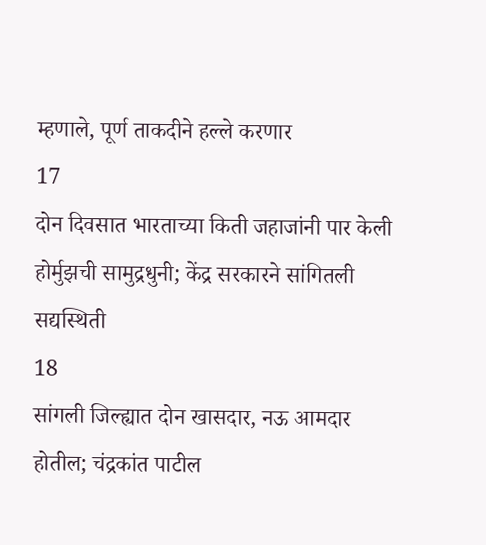म्हणाले, पूर्ण ताकदीने हल्ले करणार
17
दोन दिवसात भारताच्या किती जहाजांनी पार केली होर्मुझची सामुद्रधुनी; केंद्र सरकारने सांगितली सद्यस्थिती
18
सांगली जिल्ह्यात दोन खासदार, नऊ आमदार होतील; चंद्रकांत पाटील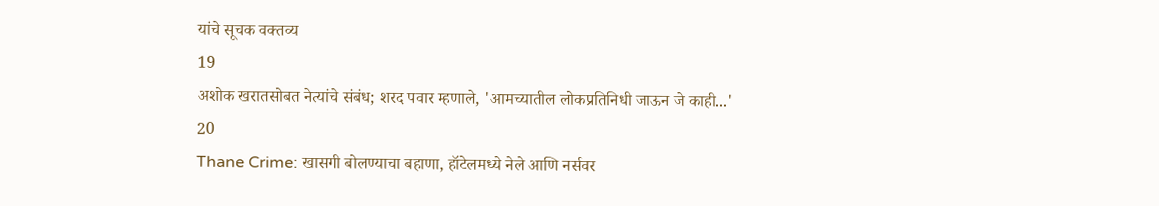यांचे सूचक वक्तव्य
19
अशोक खरातसोबत नेत्यांचे संबंध; शरद पवार म्हणाले, 'आमच्यातील लोकप्रतिनिधी जाऊन जे काही...'
20
Thane Crime: खासगी बोलण्याचा बहाणा, हॉटेलमध्ये नेले आणि नर्सवर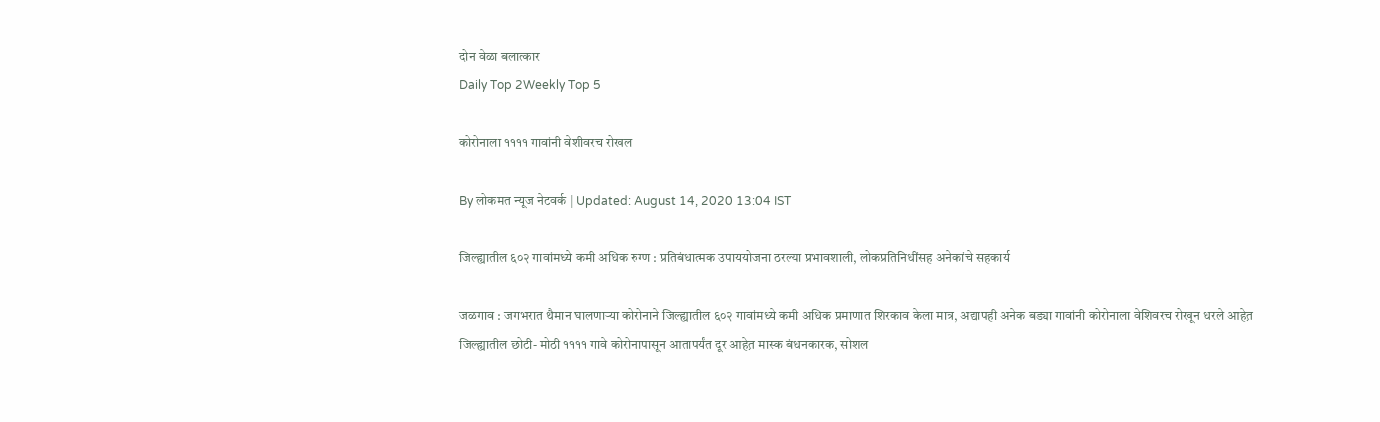दोन वेळा बलात्कार
Daily Top 2Weekly Top 5

कोरोनाला ११११ गावांनी वेशीवरच रोखल

By लोकमत न्यूज नेटवर्क | Updated: August 14, 2020 13:04 IST

जिल्ह्यातील ६०२ गावांमध्ये कमी अधिक रुग्ण : प्रतिबंधात्मक उपाययोजना ठरल्या प्रभावशाली, लोकप्रतिनिधींसह अनेकांचे सहकार्य

जळगाव : जगभरात थैमान घालणाऱ्या कोरोनाने जिल्ह्यातील ६०२ गावांमध्ये कमी अधिक प्रमाणात शिरकाव केला मात्र, अद्यापही अनेक बड्या गावांनी कोरोनाला वेशिवरच रोखून धरले आहेत़ जिल्ह्यातील छोटी- मोठी ११११ गावे कोरोनापासून आतापर्यंत दूर आहेत़ मास्क बंधनकारक, सोशल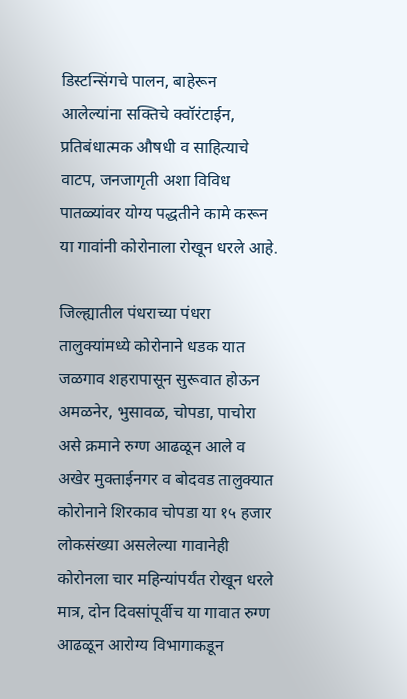डिस्टन्सिंगचे पालन, बाहेरून आलेल्यांना सक्तिचे क्वॉरंटाईन, प्रतिबंधात्मक औषधी व साहित्याचे वाटप, जनजागृती अशा विविध पातळ्यांवर योग्य पद्धतीने कामे करून या गावांनी कोरोनाला रोखून धरले आहे.

जिल्ह्यातील पंधराच्या पंधरा तालुक्यांमध्ये कोरोनाने धडक यात जळगाव शहरापासून सुरूवात होऊन अमळनेर, भुसावळ, चोपडा, पाचोरा असे क्रमाने रुग्ण आढळून आले व अखेर मुक्ताईनगर व बोदवड तालुक्यात कोरोनाने शिरकाव चोपडा या १५ हजार लोकसंख्या असलेल्या गावानेही कोरोनला चार महिन्यांपर्यंत रोखून धरले मात्र, दोन दिवसांपूर्वीच या गावात रुग्ण आढळून आरोग्य विभागाकडून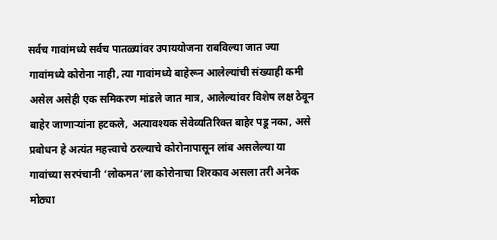सर्वच गावांमध्ये सर्वच पातळ्यांवर उपाययोजना राबविल्या जात ज्या गावांमध्ये कोरोना नाही, त्या गावांमध्ये बाहेरून आलेल्यांची संख्याही कमी असेल असेही एक समिकरण मांडले जात मात्र, आलेल्यांवर विशेष लक्ष ठेवून बाहेर जाणाऱ्यांना हटकले, अत्यावश्यक सेवेव्यतिरिक्त बाहेर पडू नका, असे प्रबोधन हे अत्यंत महत्त्वाचे ठरल्याचे कोरोनापासून लांब असलेल्या या गावांच्या सरपंचानी ‘लोकमत’ला कोरोनाचा शिरकाव असला तरी अनेक मोठ्या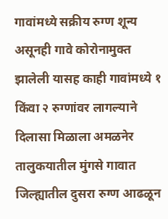गावांमध्ये सक्रीय रुग्ण शून्य असूनही गावे कोरोनामुक्त झालेली यासह काही गावांमध्ये १ किंवा २ रुग्णांवर लागल्याने दिलासा मिळाला अमळनेर तालुकयातील मुंगसे गावात जिल्ह्यातील दुसरा रुग्ण आढळून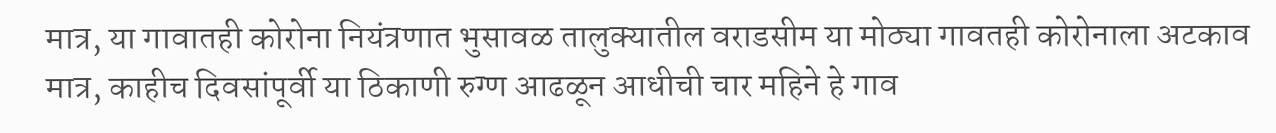मात्र, या गावातही कोरोना नियंत्रणात भुसावळ तालुक्यातील वराडसीम या मोठ्या गावतही कोरोनाला अटकाव मात्र, काहीच दिवसांपूर्वी या ठिकाणी रुग्ण आढळून आधीची चार महिने हे गाव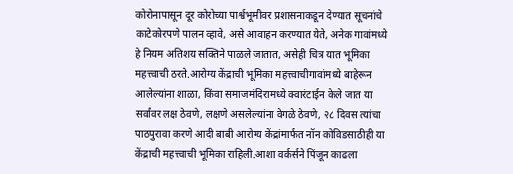कोरोनापासून दूर कोरोच्या पार्श्वभूमीवर प्रशासनाकडून देण्यात सूचनांचे काटेकोरपणे पालन व्हावे, असे आवाहन करण्यात येते, अनेक गावांमध्ये हे नियम अतिशय सक्तिने पाळले जातात, असेही चित्र यात भूमिका महत्त्वाची ठरते.आरोग्य केंद्राची भूमिका महत्त्वाचीगावांमध्ये बाहेरून आलेल्यांना शाळा, किंवा समाजमंदिरामध्ये क्वारंटाईन केले जात या सर्वांवर लक्ष ठेवणे, लक्षणे असलेल्यांना वेगळे ठेवणे, २८ दिवस त्यांचा पाठपुरावा करणे आदी बाबी आरोग्य केंद्रांमार्फत नॉन कोविडसाठीही या केंद्राची महत्त्वाची भूमिका राहिली.आशा वर्कर्सने पिंजून काढला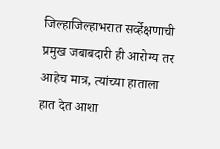जिल्हाजिल्हाभरात सर्व्हेक्षणाची प्रमुख जबाबदारी ही आरोग्य तर आहेच मात्र, त्यांच्या हाताला हात देत आशा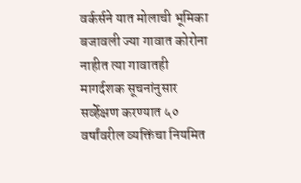वर्कर्सने यात मोलाची भूमिका बजावली ज्या गावात कोरोना नाहीत त्या गावातही मागर्दशक सूचनांनुसार सर्व्हेक्षण करण्यात ५० वर्षांवरील व्यक्तिंचा नियमित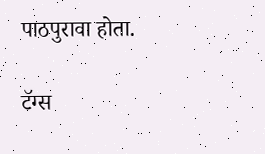पाठपुरावा होता.

टॅग्स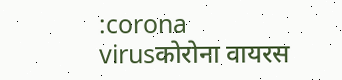:corona virusकोरोना वायरस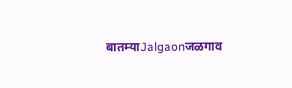बातम्याJalgaonजळगाव